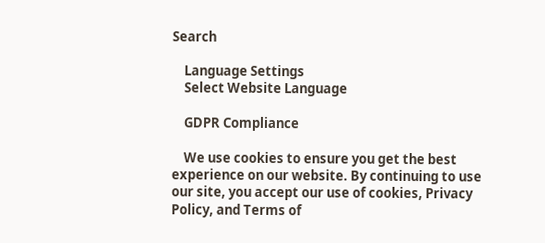Search

    Language Settings
    Select Website Language

    GDPR Compliance

    We use cookies to ensure you get the best experience on our website. By continuing to use our site, you accept our use of cookies, Privacy Policy, and Terms of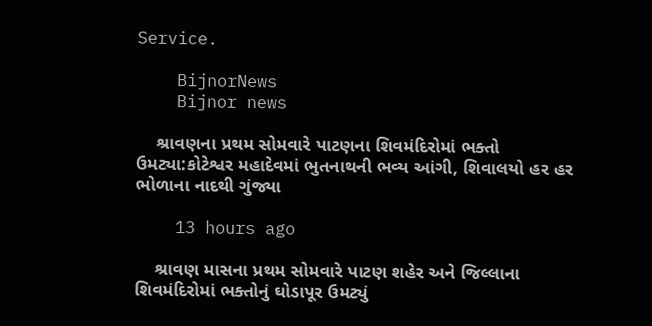Service.

    BijnorNews
    Bijnor news

    શ્રાવણના પ્રથમ સોમવારે પાટણના શિવમંદિરોમાં ભક્તો ઉમટ્યા:કોટેશ્વર મહાદેવમાં ભુતનાથની ભવ્ય આંગી, શિવાલયો હર હર ભોળાના નાદથી ગુંજ્યા

    13 hours ago

    શ્રાવણ માસના પ્રથમ સોમવારે પાટણ શહેર અને જિલ્લાના શિવમંદિરોમાં ભક્તોનું ઘોડાપૂર ઉમટ્યું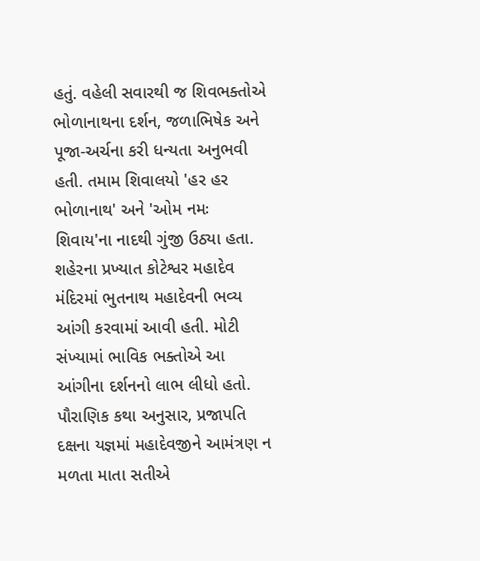હતું. વહેલી સવારથી જ શિવભક્તોએ ભોળાનાથના દર્શન, જળાભિષેક અને પૂજા-અર્ચના કરી ધન્યતા અનુભવી હતી. તમામ શિવાલયો 'હર હર ભોળાનાથ' અને 'ઓમ નમઃ શિવાય'ના નાદથી ગુંજી ઉઠ્યા હતા. શહેરના પ્રખ્યાત કોટેશ્વર મહાદેવ મંદિરમાં ભુતનાથ મહાદેવની ભવ્ય આંગી કરવામાં આવી હતી. મોટી સંખ્યામાં ભાવિક ભક્તોએ આ આંગીના દર્શનનો લાભ લીધો હતો. પૌરાણિક કથા અનુસાર, પ્રજાપતિ દક્ષના યજ્ઞમાં મહાદેવજીને આમંત્રણ ન મળતા માતા સતીએ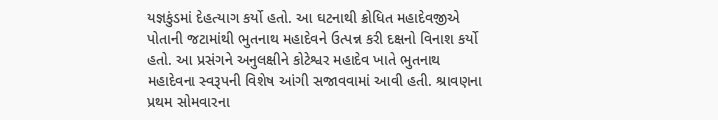યજ્ઞકુંડમાં દેહત્યાગ કર્યો હતો. આ ઘટનાથી ક્રોધિત મહાદેવજીએ પોતાની જટામાંથી ભુતનાથ મહાદેવને ઉત્પન્ન કરી દક્ષનો વિનાશ કર્યો હતો. આ પ્રસંગને અનુલક્ષીને કોટેશ્વર મહાદેવ ખાતે ભુતનાથ મહાદેવના સ્વરૂપની વિશેષ આંગી સજાવવામાં આવી હતી. શ્રાવણના પ્રથમ સોમવારના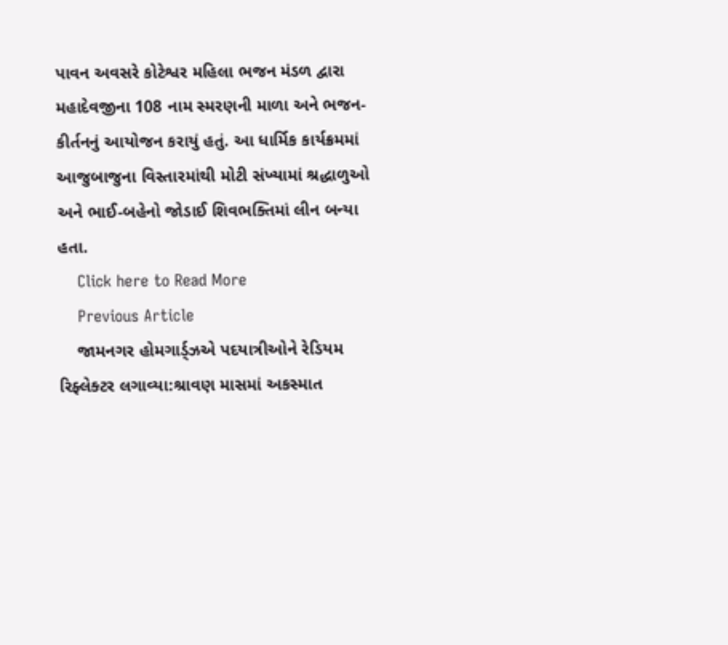પાવન અવસરે કોટેશ્વર મહિલા ભજન મંડળ દ્વારા મહાદેવજીના 108 નામ સ્મરણની માળા અને ભજન-કીર્તનનું આયોજન કરાયું હતું. આ ધાર્મિક કાર્યક્રમમાં આજુબાજુના વિસ્તારમાંથી મોટી સંખ્યામાં શ્રદ્ધાળુઓ અને ભાઈ-બહેનો જોડાઈ શિવભક્તિમાં લીન બન્યા હતા.
    Click here to Read More
    Previous Article
    જામનગર હોમગાર્ડ્ઝએ પદયાત્રીઓને રેડિયમ રિફ્લેક્ટર લગાવ્યા:શ્રાવણ માસમાં અકસ્માત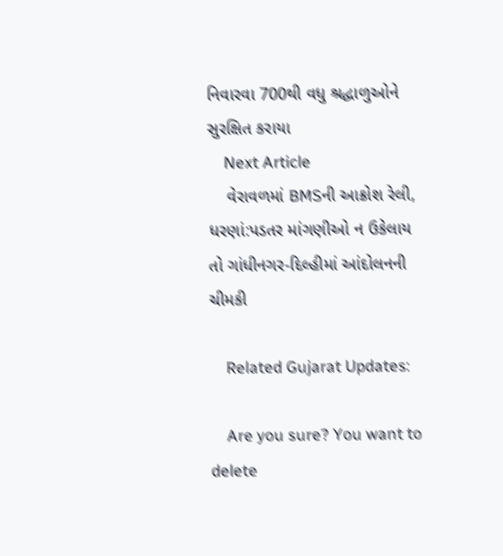નિવારવા 700થી વધુ શ્રદ્ધાળુઓને સુરક્ષિત કરાયા
    Next Article
    વેરાવળમાં BMSની આક્રોશ રેલી, ધરણાં:પડતર માંગણીઓ ન ઉકેલાય તો ગાંધીનગર-દિલ્હીમાં આંદોલનની ચીમકી

    Related Gujarat Updates:

    Are you sure? You want to delete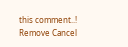this comment..! Remove Cancel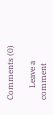Comments (0)

      Leave a comment